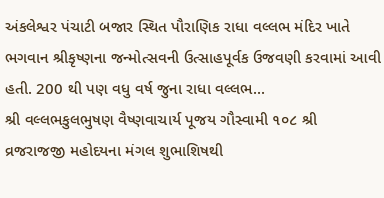અંકલેશ્વર પંચાટી બજાર સ્થિત પૌરાણિક રાધા વલ્લભ મંદિર ખાતે ભગવાન શ્રીકૃષ્ણના જન્મોત્સવની ઉત્સાહપૂર્વક ઉજવણી કરવામાં આવી હતી. 200 થી પણ વધુ વર્ષ જુના રાધા વલ્લભ...
શ્રી વલ્લભકુલભુષણ વૈષ્ણવાચાર્ય પૂજય ગૌસ્વામી ૧૦૮ શ્રી વ્રજરાજજી મહોદયના મંગલ શુભાશિષથી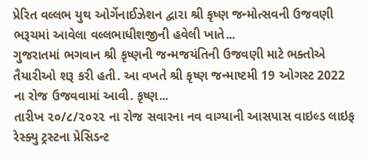પ્રેરિત વલ્લભ યુથ ઓર્ગેનાઈઝેશન દ્વારા શ્રી કૃષ્ણ જન્મોત્સવની ઉજવણી ભરૂચમાં આવેલા વલ્લભાધીશજીની હવેલી ખાતે...
ગુજરાતમાં ભગવાન શ્રી કૃષ્ણની જન્મજયંતિની ઉજવણી માટે ભક્તોએ તૈયારીઓ શરૂ કરી હતી. આ વખતે શ્રી કૃષ્ણ જન્માષ્ટમી 19 ઓગસ્ટ 2022 ના રોજ ઉજવવામાં આવી. કૃષ્ણ...
તારીખ ૨૦/૮/૨૦૨૨ ના રોજ સવારના નવ વાગ્યાની આસપાસ વાઇલ્ડ લાઇફ રેસ્ક્યુ ટ્રસ્ટના પ્રેસિડન્ટ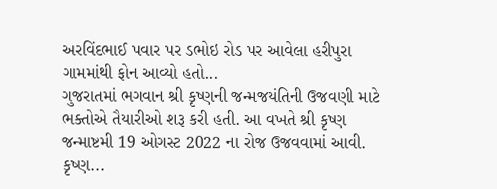અરવિંદભાઈ પવાર પર ડભોઇ રોડ પર આવેલા હરીપુરા ગામમાંથી ફોન આવ્યો હતો...
ગુજરાતમાં ભગવાન શ્રી કૃષ્ણની જન્મજયંતિની ઉજવણી માટે ભક્તોએ તૈયારીઓ શરૂ કરી હતી. આ વખતે શ્રી કૃષ્ણ જન્માષ્ટમી 19 ઓગસ્ટ 2022 ના રોજ ઉજવવામાં આવી. કૃષ્ણ...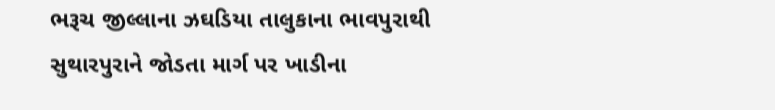ભરૂચ જીલ્લાના ઝઘડિયા તાલુકાના ભાવપુરાથી સુથારપુરાને જોડતા માર્ગ પર ખાડીના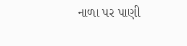નાળા પર પાણી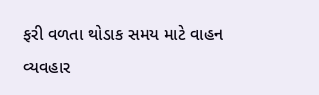ફરી વળતા થોડાક સમય માટે વાહન વ્યવહાર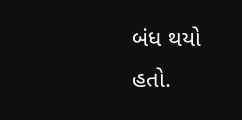બંધ થયો હતો.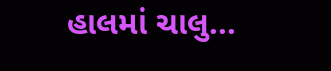હાલમાં ચાલુ...